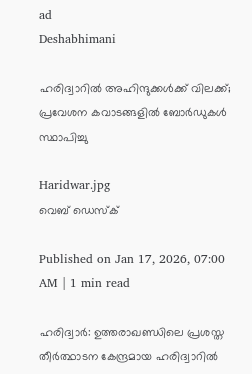ad
Deshabhimani

ഹരിദ്വാറിൽ അഹിന്ദുക്കൾക്ക് വിലക്ക്; പ്രവേശന കവാടങ്ങളിൽ ബോർഡുകൾ സ്ഥാപിച്ചു

Haridwar.jpg
വെബ് ഡെസ്ക്

Published on Jan 17, 2026, 07:00 AM | 1 min read

ഹരിദ്വാർ: ഉത്തരാഖണ്ഡിലെ പ്രശസ്ത തീർത്ഥാടന കേന്ദ്രമായ ഹരിദ്വാറിൽ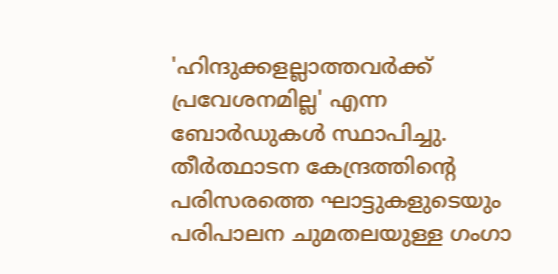'ഹിന്ദുക്കളല്ലാത്തവർക്ക് പ്രവേശനമില്ല' എന്ന ബോർഡുകൾ സ്ഥാപിച്ചു. തീർത്ഥാടന കേന്ദ്രത്തിന്റെ പരിസരത്തെ ഘാട്ടുകളുടെയും പരിപാലന ചുമതലയുള്ള ഗംഗാ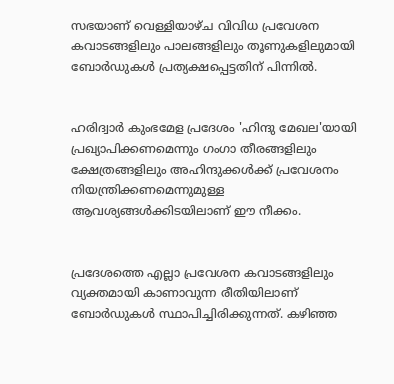സഭയാണ് വെള്ളിയാഴ്ച വിവിധ പ്രവേശന കവാടങ്ങളിലും പാലങ്ങളിലും തൂണുകളിലുമായി ബോർഡുകൾ പ്രത്യക്ഷപ്പെട്ടതിന് പിന്നിൽ.


ഹരിദ്വാർ കുംഭമേള പ്രദേശം 'ഹിന്ദു മേഖല'യായി പ്രഖ്യാപിക്കണമെന്നും ഗംഗാ തീരങ്ങളിലും ക്ഷേത്രങ്ങളിലും അഹിന്ദുക്കൾക്ക് പ്രവേശനം നിയന്ത്രിക്കണമെന്നുമുള്ള ആവശ്യങ്ങൾക്കിടയിലാണ് ഈ നീക്കം.


പ്രദേശത്തെ എല്ലാ പ്രവേശന കവാടങ്ങളിലും വ്യക്തമായി കാണാവുന്ന രീതിയിലാണ് ബോർഡുകൾ സ്ഥാപിച്ചിരിക്കുന്നത്. കഴിഞ്ഞ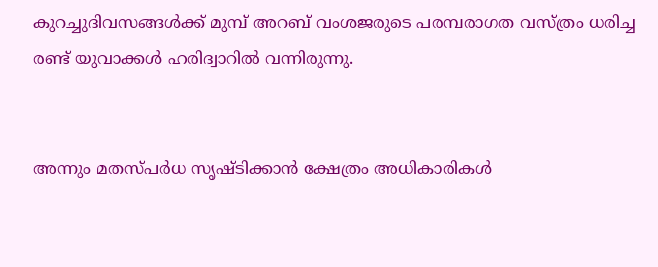കുറച്ചുദിവസങ്ങൾക്ക് മുമ്പ് അറബ് വംശജരുടെ പരമ്പരാഗത വസ്ത്രം ധരിച്ച രണ്ട് യുവാക്കൾ ഹരിദ്വാറിൽ വന്നിരുന്നു.


അന്നും മതസ്പർധ സൃഷ്ടിക്കാൻ ക്ഷേത്രം അധികാരികൾ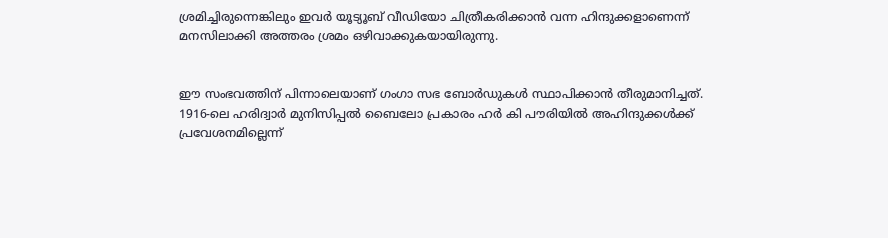ശ്രമിച്ചിരുന്നെങ്കിലും ഇവർ യൂട്യൂബ് വീഡിയോ ചിത്രീകരിക്കാൻ വന്ന ഹിന്ദുക്കളാണെന്ന് മനസിലാക്കി അത്തരം ശ്രമം ഒഴിവാക്കുകയായിരുന്നു.


ഈ സംഭവത്തിന് പിന്നാലെയാണ് ഗംഗാ സഭ ബോർഡുകൾ സ്ഥാപിക്കാൻ തീരുമാനിച്ചത്. 1916-ലെ ഹരിദ്വാർ മുനിസിപ്പൽ ബൈലോ പ്രകാരം ഹർ കി പൗരിയിൽ അഹിന്ദുക്കൾക്ക് പ്രവേശനമില്ലെന്ന്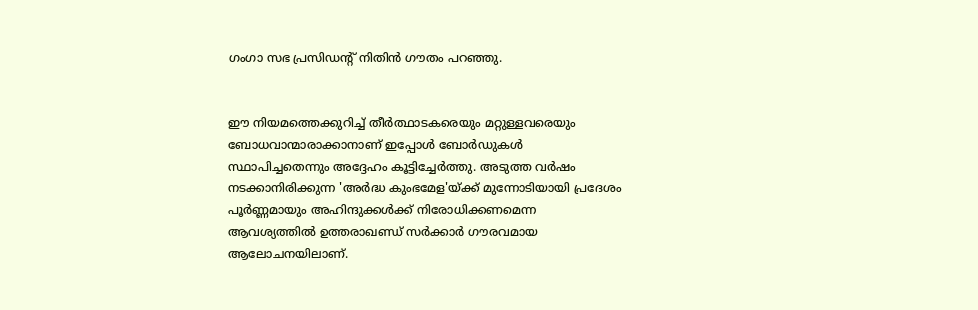ഗംഗാ സഭ പ്രസിഡന്റ് നിതിൻ ഗൗതം പറഞ്ഞു.


ഈ നിയമത്തെക്കുറിച്ച് തീർത്ഥാടകരെയും മറ്റുള്ളവരെയും ബോധവാന്മാരാക്കാനാണ് ഇപ്പോൾ ബോർഡുകൾ സ്ഥാപിച്ചതെന്നും അദ്ദേഹം കൂട്ടിച്ചേർത്തു. അടുത്ത വർഷം നടക്കാനിരിക്കുന്ന 'അർദ്ധ കുംഭമേള'യ്ക്ക് മുന്നോടിയായി പ്രദേശം പൂർണ്ണമായും അഹിന്ദുക്കൾക്ക് നിരോധിക്കണമെന്ന ആവശ്യത്തിൽ ഉത്തരാഖണ്ഡ് സർക്കാർ ഗൗരവമായ ആലോചനയിലാണ്.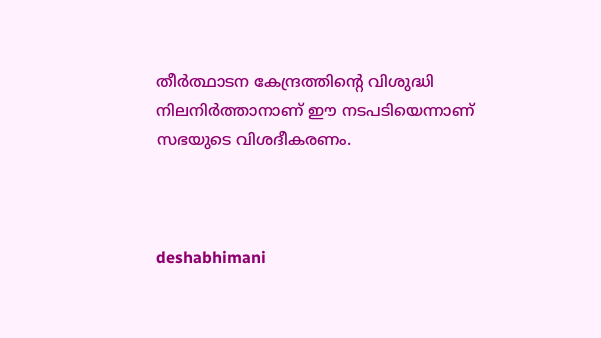തീർത്ഥാടന കേന്ദ്രത്തിന്റെ വിശുദ്ധി നിലനിർത്താനാണ് ഈ നടപടിയെന്നാണ് സഭയുടെ വിശദീകരണം.



deshabhimani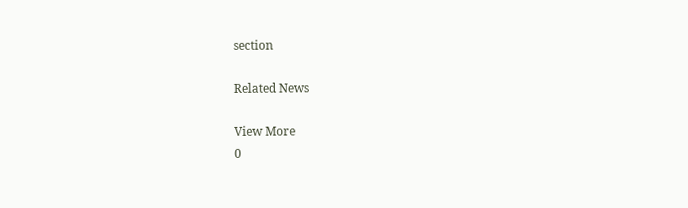section

Related News

View More
0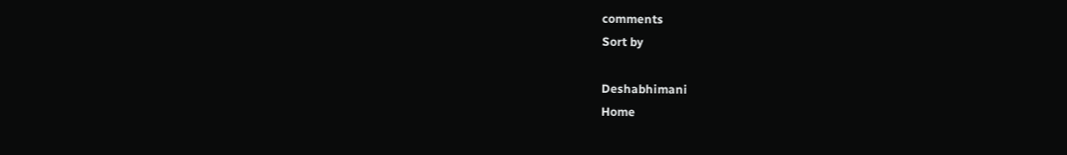comments
Sort by

Deshabhimani
Home